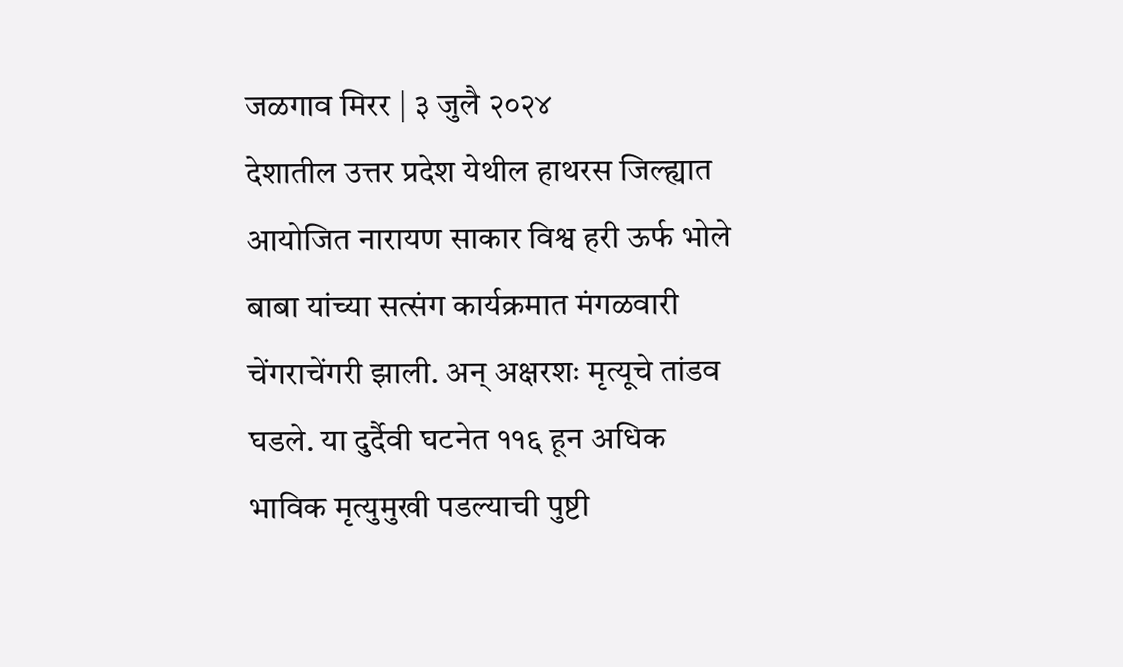जळगाव मिरर | ३ जुलै २०२४
देशातील उत्तर प्रदेश येथील हाथरस जिल्ह्यात आयोजित नारायण साकार विश्व हरी ऊर्फ भोले बाबा यांच्या सत्संग कार्यक्रमात मंगळवारी चेंगराचेंगरी झाली. अन् अक्षरशः मृत्यूचे तांडव घडले. या दुर्दैवी घटनेत ११६ हून अधिक भाविक मृत्युमुखी पडल्याची पुष्टी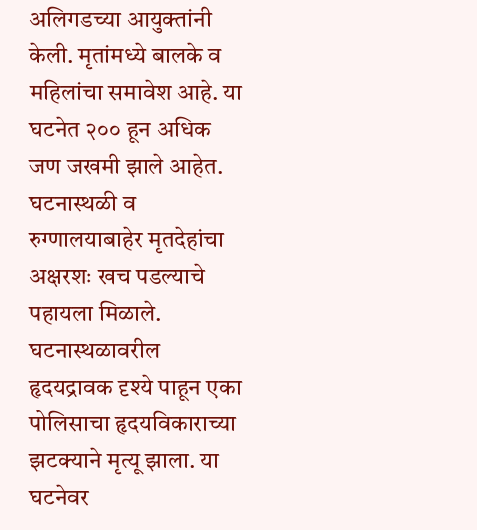अलिगडच्या आयुक्तांनी केली. मृतांमध्ये बालके व महिलांचा समावेश आहे. या घटनेत २०० हून अधिक जण जखमी झाले आहेत. घटनास्थळी व रुग्णालयाबाहेर मृतदेहांचा अक्षरशः खच पडल्याचे पहायला मिळाले. घटनास्थळावरील हृदयद्रावक दृश्ये पाहून एका पोलिसाचा हृदयविकाराच्या झटक्याने मृत्यू झाला. या घटनेवर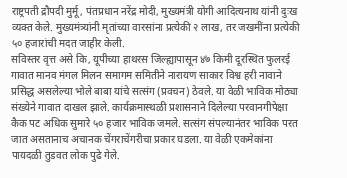राष्ट्रपती द्रौपदी मुर्मू, पंतप्रधान नरेंद्र मोदी, मुख्यमंत्री योगी आदित्यनाथ यांनी दुःख व्यक्त केले. मुख्यमंत्र्यांनी मृतांच्या वारसांना प्रत्येकी २ लाख, तर जखमींना प्रत्येकी ५० हजारांची मदत जाहीर केली.
सविस्तर वृत्त असे कि, यूपीच्या हाथरस जिल्ह्यापासून ४७ किमी दूरस्थित फुलरई गावात मानव मंगल मिलन समागम समितीने नारायण साकार विश्व हरी नावाने प्रसिद्ध असलेल्या भोले बाबा यांचे सत्संग (प्रवचन) ठेवले. या वेळी भाविक मोठ्या संख्येने गावात दाखल झाले. कार्यक्रमास्थळी प्रशासनाने दिलेल्या परवानगीपेक्षा कैक पट अधिक सुमारे ५० हजार भाविक जमले. सत्संग संपल्यानंतर भाविक परत जात असतानाच अचानक चेंगराचेंगरीचा प्रकार घडला. या वेळी एकमेकांना पायदळी तुडवत लोक पुढे गेले.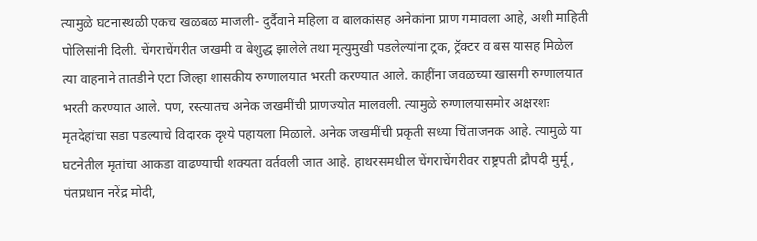त्यामुळे घटनास्थळी एकच खळबळ माजली- दुर्दैवाने महिला व बालकांसह अनेकांना प्राण गमावला आहे, अशी माहिती पोलिसांनी दिली. चेंगराचेंगरीत जखमी व बेशुद्ध झालेले तथा मृत्युमुखी पडलेल्यांना ट्रक, ट्रॅक्टर व बस यासह मिळेल त्या वाहनाने तातडीने एटा जिल्हा शासकीय रुग्णालयात भरती करण्यात आले. काहींना जवळच्या खासगी रुग्णालयात भरती करण्यात आले. पण, रस्त्यातच अनेक जखमींची प्राणज्योत मालवली. त्यामुळे रुग्णालयासमोर अक्षरशः मृतदेहांचा सडा पडल्याचे विदारक दृश्ये पहायला मिळाले. अनेक जखमींची प्रकृती सध्या चिंताजनक आहे. त्यामुळे या घटनेतील मृतांचा आकडा वाढण्याची शक्यता वर्तवली जात आहे. हाथरसमधील चेंगराचेंगरीवर राष्ट्रपती द्रौपदी मुर्मू, पंतप्रधान नरेंद्र मोदी,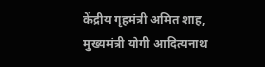केंद्रीय गृहमंत्री अमित शाह, मुख्यमंत्री योगी आदित्यनाथ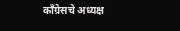काँग्रेसचे अध्यक्ष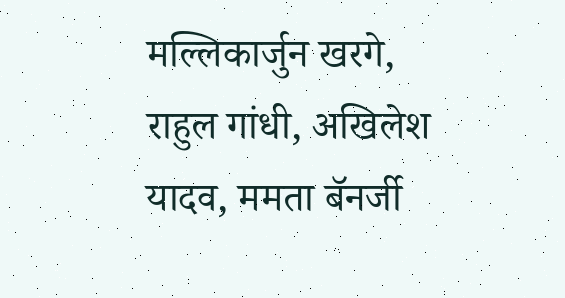मल्लिकार्जुन खरगे, राहुल गांधी, अखिलेश यादव, ममता बॅनर्जी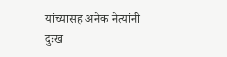यांच्यासह अनेक नेत्यांनी दुःख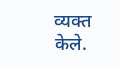व्यक्त केले.